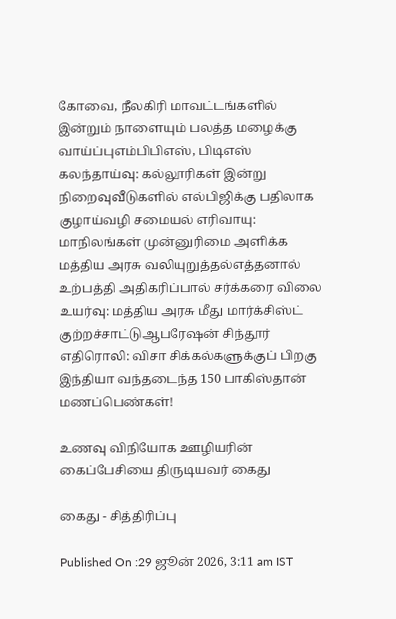கோவை, நீலகிரி மாவட்டங்களில் இன்றும் நாளையும் பலத்த மழைக்கு வாய்ப்புஎம்பிபிஎஸ், பிடிஎஸ் கலந்தாய்வு: கல்லூரிகள் இன்று நிறைவுவீடுகளில் எல்பிஜிக்கு பதிலாக குழாய்வழி சமையல் எரிவாயு: மாநிலங்கள் முன்னுரிமை அளிக்க மத்திய அரசு வலியுறுத்தல்எத்தனால் உற்பத்தி அதிகரிப்பால் சர்க்கரை விலை உயர்வு: மத்திய அரசு மீது மார்க்சிஸ்ட் குற்றச்சாட்டுஆபரேஷன் சிந்தூர் எதிரொலி: விசா சிக்கல்களுக்குப் பிறகு இந்தியா வந்தடைந்த 150 பாகிஸ்தான் மணப்பெண்கள்!

உணவு விநியோக ஊழியரின் கைப்பேசியை திருடியவர் கைது

கைது - சித்திரிப்பு

Published On :29 ஜூன் 2026, 3:11 am IST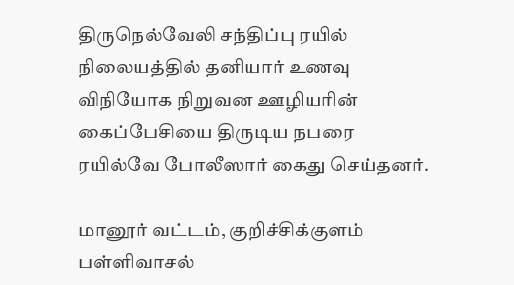திருநெல்வேலி சந்திப்பு ரயில் நிலையத்தில் தனியார் உணவு விநியோக நிறுவன ஊழியரின் கைப்பேசியை திருடிய நபரை ரயில்வே போலீஸார் கைது செய்தனர்.

மானூர் வட்டம், குறிச்சிக்குளம் பள்ளிவாசல்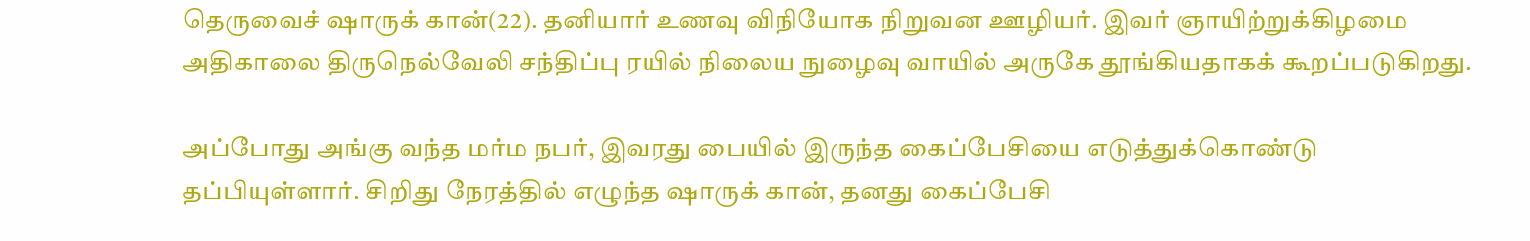தெருவைச் ஷாருக் கான்(22). தனியார் உணவு விநியோக நிறுவன ஊழியர். இவர் ஞாயிற்றுக்கிழமை அதிகாலை திருநெல்வேலி சந்திப்பு ரயில் நிலைய நுழைவு வாயில் அருகே தூங்கியதாகக் கூறப்படுகிறது.

அப்போது அங்கு வந்த மர்ம நபர், இவரது பையில் இருந்த கைப்பேசியை எடுத்துக்கொண்டு தப்பியுள்ளார். சிறிது நேரத்தில் எழுந்த ஷாருக் கான், தனது கைப்பேசி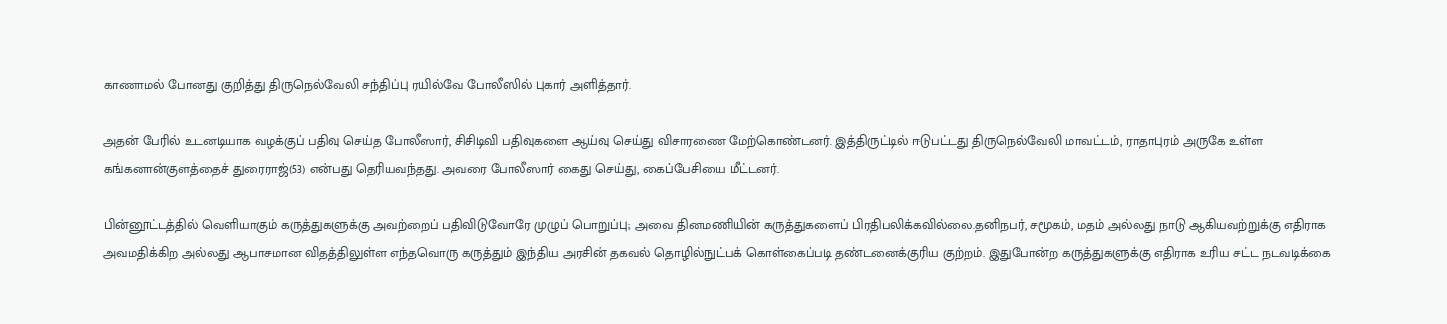காணாமல் போனது குறித்து திருநெல்வேலி சந்திப்பு ரயில்வே போலீஸில் புகார் அளித்தார்.

அதன் பேரில் உடனடியாக வழக்குப் பதிவு செய்த போலீஸார், சிசிடிவி பதிவுகளை ஆய்வு செய்து விசாரணை மேற்கொண்டனர். இத்திருட்டில் ஈடுபட்டது திருநெல்வேலி மாவட்டம், ராதாபுரம் அருகே உள்ள கங்கனான்குளத்தைச் துரைராஜ்(53) என்பது தெரியவந்தது. அவரை போலீஸார் கைது செய்து, கைப்பேசியை மீட்டனர்.

பின்னூட்டத்தில் வெளியாகும் கருத்துகளுக்கு அவற்றைப் பதிவிடுவோரே முழுப் பொறுப்பு; அவை தினமணியின் கருத்துகளைப் பிரதிபலிக்கவில்லை.தனிநபர், சமூகம், மதம் அல்லது நாடு ஆகியவற்றுக்கு எதிராக அவமதிக்கிற அல்லது ஆபாசமான விதத்திலுள்ள எந்தவொரு கருத்தும் இந்திய அரசின் தகவல் தொழில்நுட்பக் கொள்கைப்படி தண்டனைக்குரிய குற்றம். இதுபோன்ற கருத்துகளுக்கு எதிராக உரிய சட்ட நடவடிக்கை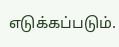எடுக்கப்படும்.